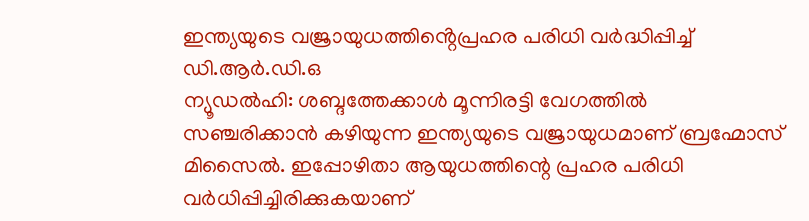ഇന്ത്യയുടെ വജ്രായുധത്തിൻ്റെപ്രഹര പരിധി വർദ്ധിപ്പിച്ച് ഡി.ആർ.ഡി.ഒ
ന്യൂഡൽഹി: ശബ്ദത്തേക്കാൾ മൂന്നിരട്ടി വേഗത്തിൽ സഞ്ചരിക്കാൻ കഴിയുന്ന ഇന്ത്യയുടെ വജ്രായുധമാണ് ബ്രഹ്മോസ് മിസൈൽ. ഇപ്പോഴിതാ ആയുധത്തിന്റെ പ്രഹര പരിധി വർധിപ്പിച്ചിരിക്കുകയാണ്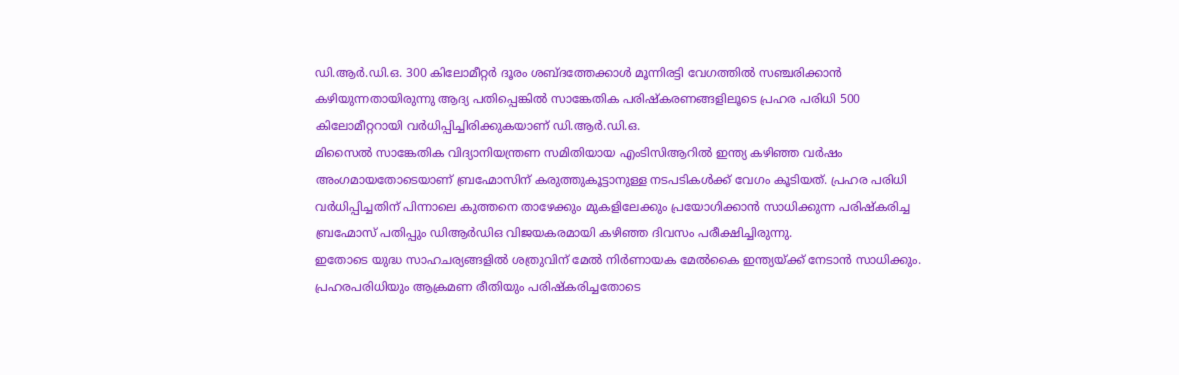ഡി.ആർ.ഡി.ഒ. 300 കിലോമീറ്റർ ദൂരം ശബ്ദത്തേക്കാൾ മൂന്നിരട്ടി വേഗത്തിൽ സഞ്ചരിക്കാൻ കഴിയുന്നതായിരുന്നു ആദ്യ പതിപ്പെങ്കിൽ സാങ്കേതിക പരിഷ്കരണങ്ങളിലൂടെ പ്രഹര പരിധി 500 കിലോമീറ്ററായി വർധിപ്പിച്ചിരിക്കുകയാണ് ഡി.ആർ.ഡി.ഒ.
മിസൈൽ സാങ്കേതിക വിദ്യാനിയന്ത്രണ സമിതിയായ എംടിസിആറിൽ ഇന്ത്യ കഴിഞ്ഞ വർഷം അംഗമായതോടെയാണ് ബ്രഹ്മോസിന് കരുത്തുകൂട്ടാനുള്ള നടപടികൾക്ക് വേഗം കൂടിയത്. പ്രഹര പരിധി വർധിപ്പിച്ചതിന് പിന്നാലെ കുത്തനെ താഴേക്കും മുകളിലേക്കും പ്രയോഗിക്കാൻ സാധിക്കുന്ന പരിഷ്കരിച്ച ബ്രഹ്മോസ് പതിപ്പും ഡിആർഡിഒ വിജയകരമായി കഴിഞ്ഞ ദിവസം പരീക്ഷിച്ചിരുന്നു.
ഇതോടെ യുദ്ധ സാഹചര്യങ്ങളിൽ ശത്രുവിന് മേൽ നിർണായക മേൽകൈ ഇന്ത്യയ്ക്ക് നേടാൻ സാധിക്കും. പ്രഹരപരിധിയും ആക്രമണ രീതിയും പരിഷ്കരിച്ചതോടെ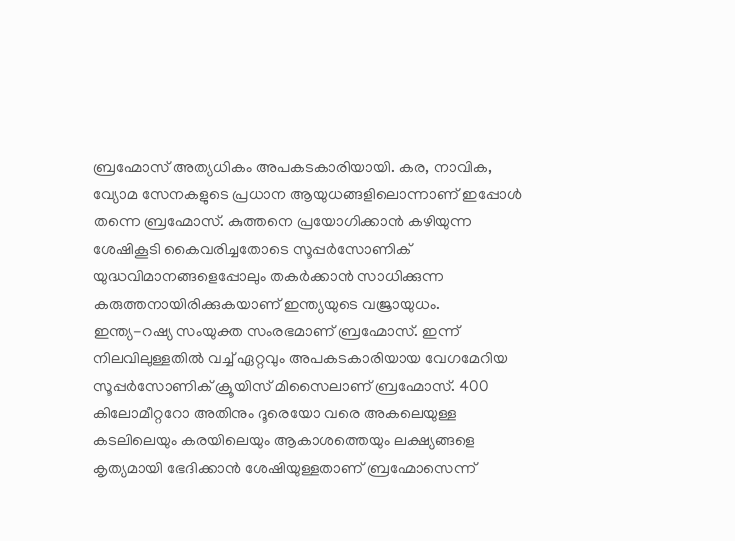ബ്രഹ്മോസ് അത്യധികം അപകടകാരിയായി. കര, നാവിക, വ്യോമ സേനകളുടെ പ്രധാന ആയുധങ്ങളിലൊന്നാണ് ഇപ്പോൾ തന്നെ ബ്രഹ്മോസ്. കുത്തനെ പ്രയോഗിക്കാൻ കഴിയുന്ന ശേഷികൂടി കൈവരിച്ചതോടെ സൂപ്പർസോണിക് യുദ്ധവിമാനങ്ങളെപ്പോലും തകർക്കാൻ സാധിക്കുന്ന കരുത്തനായിരിക്കുകയാണ് ഇന്ത്യയുടെ വജ്രായുധം.
ഇന്ത്യ-റഷ്യ സംയുക്ത സംരഭമാണ് ബ്രഹ്മോസ്. ഇന്ന് നിലവിലുള്ളതിൽ വച്ച് ഏറ്റവും അപകടകാരിയായ വേഗമേറിയ സൂപ്പർസോണിക് ക്രൂയിസ് മിസൈലാണ് ബ്രഹ്മോസ്. 400 കിലോമീറ്ററോ അതിനും ദൂരെയോ വരെ അകലെയുള്ള കടലിലെയും കരയിലെയും ആകാശത്തെയും ലക്ഷ്യങ്ങളെ കൃത്യമായി ഭേദിക്കാൻ ശേഷിയുള്ളതാണ് ബ്രഹ്മോസെന്ന്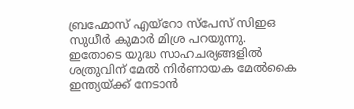ബ്രഹ്മോസ് എയ്റോ സ്പേസ് സിഇഒ സുധീർ കുമാർ മിശ്ര പറയുന്നു.
ഇതോടെ യുദ്ധ സാഹചര്യങ്ങളിൽ ശത്രുവിന് മേൽ നിർണായക മേൽകൈ ഇന്ത്യയ്ക്ക് നേടാൻ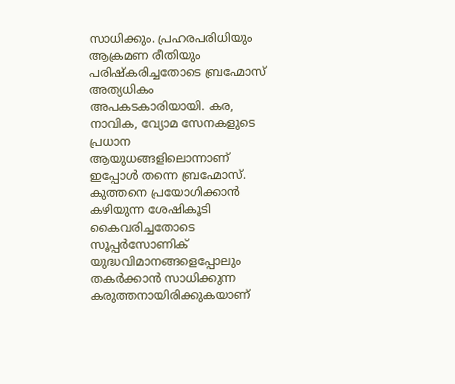സാധിക്കും. പ്രഹരപരിധിയും ആക്രമണ രീതിയും പരിഷ്കരിച്ചതോടെ ബ്രഹ്മോസ് അത്യധികം അപകടകാരിയായി. കര, നാവിക, വ്യോമ സേനകളുടെ പ്രധാന ആയുധങ്ങളിലൊന്നാണ് ഇപ്പോൾ തന്നെ ബ്രഹ്മോസ്. കുത്തനെ പ്രയോഗിക്കാൻ കഴിയുന്ന ശേഷികൂടി കൈവരിച്ചതോടെ സൂപ്പർസോണിക് യുദ്ധവിമാനങ്ങളെപ്പോലും തകർക്കാൻ സാധിക്കുന്ന കരുത്തനായിരിക്കുകയാണ്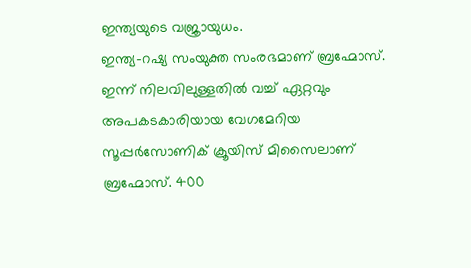ഇന്ത്യയുടെ വജ്രായുധം.
ഇന്ത്യ-റഷ്യ സംയുക്ത സംരഭമാണ് ബ്രഹ്മോസ്. ഇന്ന് നിലവിലുള്ളതിൽ വച്ച് ഏറ്റവും അപകടകാരിയായ വേഗമേറിയ സൂപ്പർസോണിക് ക്രൂയിസ് മിസൈലാണ് ബ്രഹ്മോസ്. 400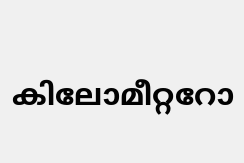കിലോമീറ്ററോ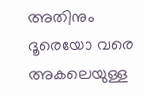അതിനും ദൂരെയോ വരെ അകലെയുള്ള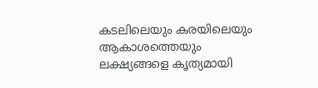കടലിലെയും കരയിലെയും ആകാശത്തെയും ലക്ഷ്യങ്ങളെ കൃത്യമായി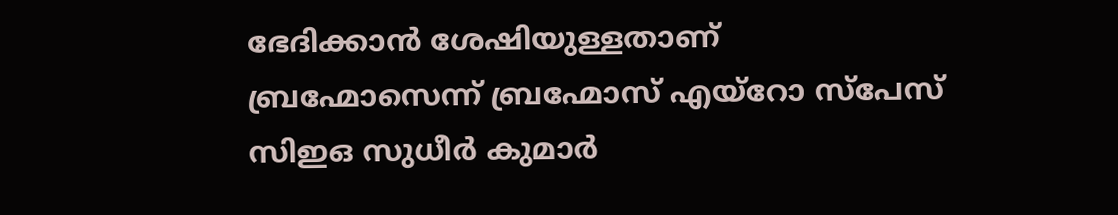ഭേദിക്കാൻ ശേഷിയുള്ളതാണ് ബ്രഹ്മോസെന്ന് ബ്രഹ്മോസ് എയ്റോ സ്പേസ് സിഇഒ സുധീർ കുമാർ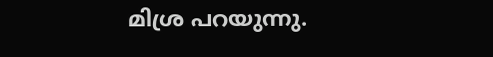മിശ്ര പറയുന്നു.